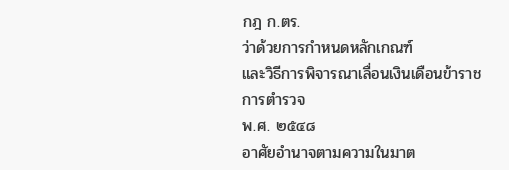กฎ ก.ตร.
ว่าด้วยการกำหนดหลักเกณฑ์
และวิธีการพิจารณาเลื่อนเงินเดือนข้าราชการตำรวจ
พ.ศ. ๒๕๔๘
อาศัยอำนาจตามความในมาต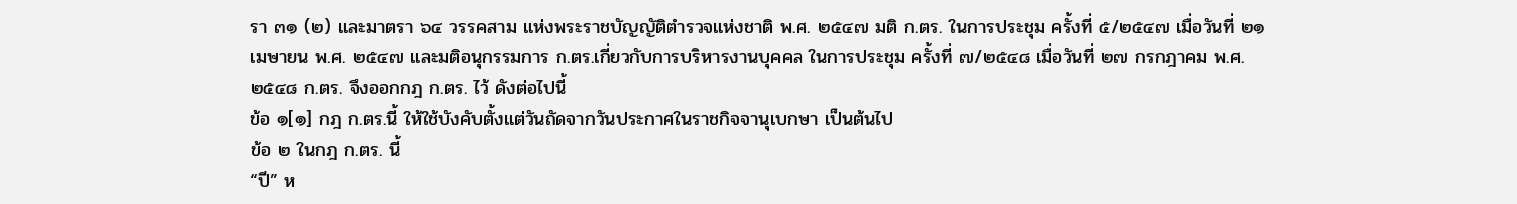รา ๓๑ (๒) และมาตรา ๖๔ วรรคสาม แห่งพระราชบัญญัติตำรวจแห่งชาติ พ.ศ. ๒๕๔๗ มติ ก.ตร. ในการประชุม ครั้งที่ ๕/๒๕๔๗ เมื่อวันที่ ๒๑ เมษายน พ.ศ. ๒๕๔๗ และมติอนุกรรมการ ก.ตร.เกี่ยวกับการบริหารงานบุคคล ในการประชุม ครั้งที่ ๗/๒๕๔๘ เมื่อวันที่ ๒๗ กรกฎาคม พ.ศ. ๒๕๔๘ ก.ตร. จึงออกกฎ ก.ตร. ไว้ ดังต่อไปนี้
ข้อ ๑[๑] กฎ ก.ตร.นี้ ให้ใช้บังคับตั้งแต่วันถัดจากวันประกาศในราชกิจจานุเบกษา เป็นต้นไป
ข้อ ๒ ในกฎ ก.ตร. นี้
“ปี” ห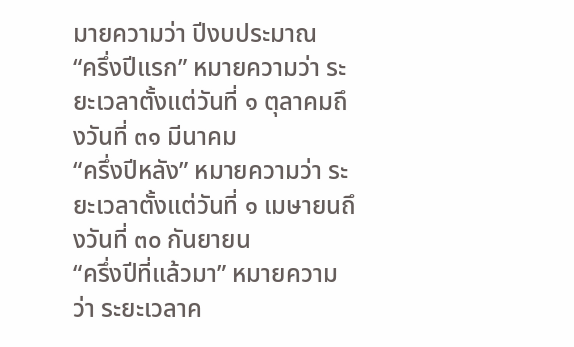มายความว่า ปีงบประมาณ
“ครึ่งปีแรก” หมายความว่า ระยะเวลาตั้งแต่วันที่ ๑ ตุลาคมถึงวันที่ ๓๑ มีนาคม
“ครึ่งปีหลัง” หมายความว่า ระยะเวลาตั้งแต่วันที่ ๑ เมษายนถึงวันที่ ๓๐ กันยายน
“ครึ่งปีที่แล้วมา” หมายความว่า ระยะเวลาค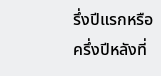รึ่งปีแรกหรือครึ่งปีหลังที่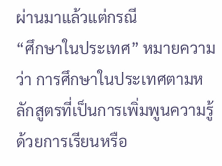ผ่านมาแล้วแต่กรณี
“ศึกษาในประเทศ” หมายความว่า การศึกษาในประเทศตามหลักสูตรที่เป็นการเพิ่มพูนความรู้ด้วยการเรียนหรือ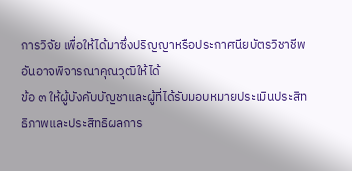การวิจัย เพื่อให้ได้มาซึ่งปริญญาหรือประกาศนียบัตรวิชาชีพอันอาจพิจารณาคุณวุฒิให้ได้
ข้อ ๓ ให้ผู้บังคับบัญชาและผู้ที่ได้รับมอบหมายประเมินประสิทธิภาพและประสิทธิผลการ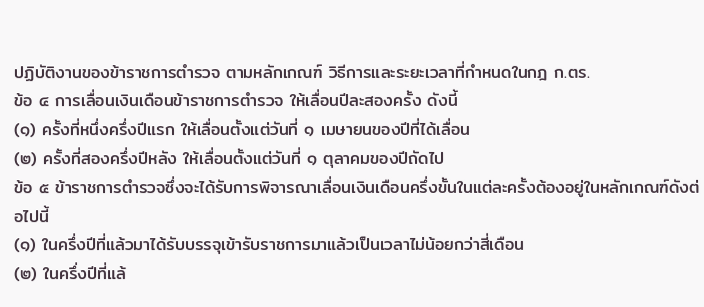ปฏิบัติงานของข้าราชการตำรวจ ตามหลักเกณฑ์ วิธีการและระยะเวลาที่กำหนดในกฎ ก.ตร.
ข้อ ๔ การเลื่อนเงินเดือนข้าราชการตำรวจ ให้เลื่อนปีละสองครั้ง ดังนี้
(๑) ครั้งที่หนึ่งครึ่งปีแรก ให้เลื่อนตั้งแต่วันที่ ๑ เมษายนของปีที่ได้เลื่อน
(๒) ครั้งที่สองครึ่งปีหลัง ให้เลื่อนตั้งแต่วันที่ ๑ ตุลาคมของปีถัดไป
ข้อ ๕ ข้าราชการตำรวจซึ่งจะได้รับการพิจารณาเลื่อนเงินเดือนครึ่งขั้นในแต่ละครั้งต้องอยู่ในหลักเกณฑ์ดังต่อไปนี้
(๑) ในครึ่งปีที่แล้วมาได้รับบรรจุเข้ารับราชการมาแล้วเป็นเวลาไม่น้อยกว่าสี่เดือน
(๒) ในครึ่งปีที่แล้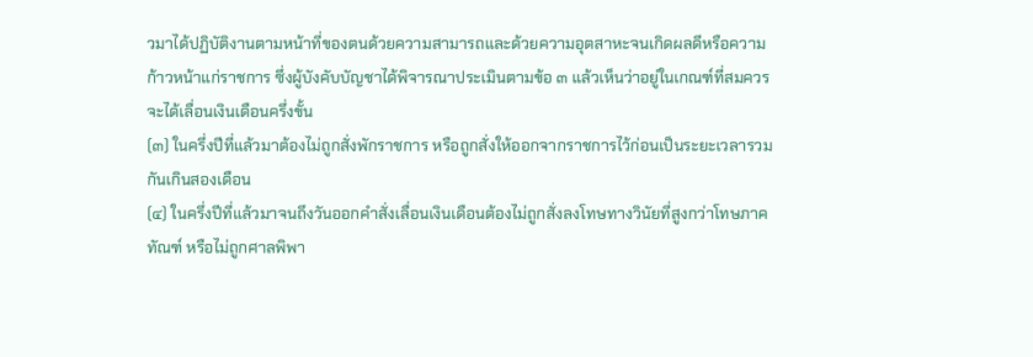วมาได้ปฏิบัติงานตามหน้าที่ของตนด้วยความสามารถและด้วยความอุตสาหะจนเกิดผลดีหรือความก้าวหน้าแก่ราชการ ซึ่งผู้บังคับบัญชาได้พิจารณาประเมินตามข้อ ๓ แล้วเห็นว่าอยู่ในเกณฑ์ที่สมควรจะได้เลื่อนเงินเดือนครึ่งขั้น
(๓) ในครึ่งปีที่แล้วมาต้องไม่ถูกสั่งพักราชการ หรือถูกสั่งให้ออกจากราชการไว้ก่อนเป็นระยะเวลารวมกันเกินสองเดือน
(๔) ในครึ่งปีที่แล้วมาจนถึงวันออกคำสั่งเลื่อนเงินเดือนต้องไม่ถูกสั่งลงโทษทางวินัยที่สูงกว่าโทษภาคทัณฑ์ หรือไม่ถูกศาลพิพา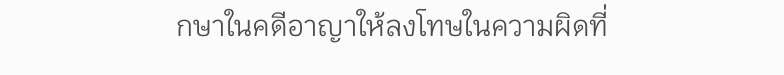กษาในคดีอาญาให้ลงโทษในความผิดที่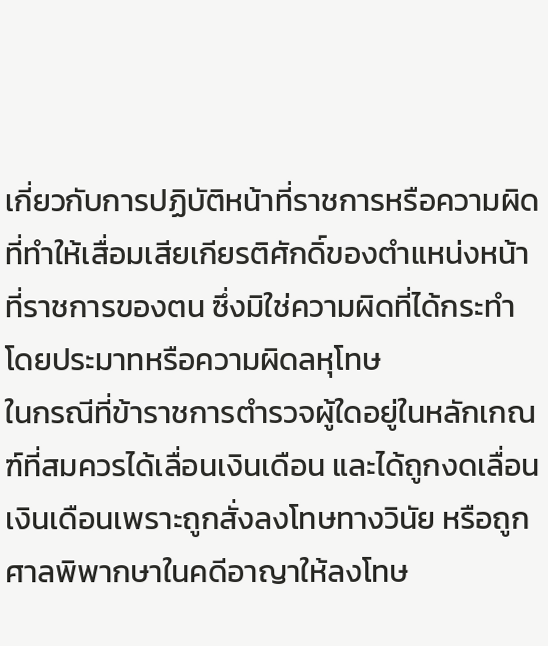เกี่ยวกับการปฏิบัติหน้าที่ราชการหรือความผิดที่ทำให้เสื่อมเสียเกียรติศักดิ์ของตำแหน่งหน้าที่ราชการของตน ซึ่งมิใช่ความผิดที่ได้กระทำโดยประมาทหรือความผิดลหุโทษ
ในกรณีที่ข้าราชการตำรวจผู้ใดอยู่ในหลักเกณฑ์ที่สมควรได้เลื่อนเงินเดือน และได้ถูกงดเลื่อนเงินเดือนเพราะถูกสั่งลงโทษทางวินัย หรือถูกศาลพิพากษาในคดีอาญาให้ลงโทษ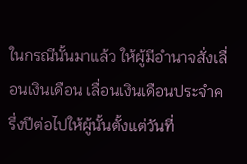ในกรณีนั้นมาแล้ว ให้ผู้มีอำนาจสั่งเลื่อนเงินเดือน เลื่อนเงินเดือนประจำครึ่งปีต่อไปให้ผู้นั้นตั้งแต่วันที่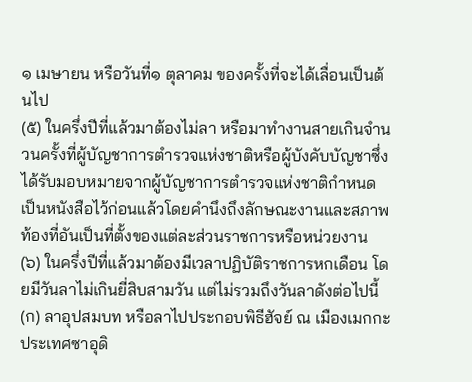๑ เมษายน หรือวันที่๑ ตุลาคม ของครั้งที่จะได้เลื่อนเป็นต้นไป
(๕) ในครึ่งปีที่แล้วมาต้องไม่ลา หรือมาทำงานสายเกินจำนวนครั้งที่ผู้บัญชาการตำรวจแห่งชาติหรือผู้บังคับบัญชาซึ่งได้รับมอบหมายจากผู้บัญชาการตำรวจแห่งชาติกำหนดเป็นหนังสือไว้ก่อนแล้วโดยคำนึงถึงลักษณะงานและสภาพท้องที่อันเป็นที่ตั้งของแต่ละส่วนราชการหรือหน่วยงาน
(๖) ในครึ่งปีที่แล้วมาต้องมีเวลาปฏิบัติราชการหกเดือน โดยมีวันลาไม่เกินยี่สิบสามวัน แต่ไม่รวมถึงวันลาดังต่อไปนี้
(ก) ลาอุปสมบท หรือลาไปประกอบพิธีฮัจย์ ณ เมืองเมกกะ ประเทศซาอุดิ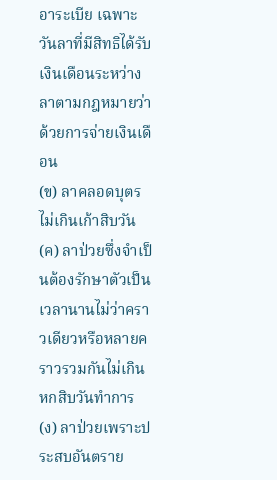อาระเบีย เฉพาะวันลาที่มีสิทธิได้รับเงินเดือนระหว่างลาตามกฎหมายว่าด้วยการจ่ายเงินเดือน
(ข) ลาคลอดบุตรไม่เกินเก้าสิบวัน
(ค) ลาป่วยซึ่งจำเป็นต้องรักษาตัวเป็นเวลานานไม่ว่าคราวเดียวหรือหลายคราวรวมกันไม่เกินหกสิบวันทำการ
(ง) ลาป่วยเพราะประสบอันตราย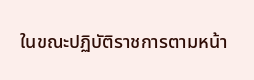ในขณะปฏิบัติราชการตามหน้า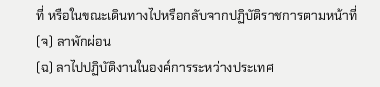ที่ หรือในขณะเดินทางไปหรือกลับจากปฏิบัติราชการตามหน้าที่
(จ) ลาพักผ่อน
(ฉ) ลาไปปฏิบัติงานในองค์การระหว่างประเทศ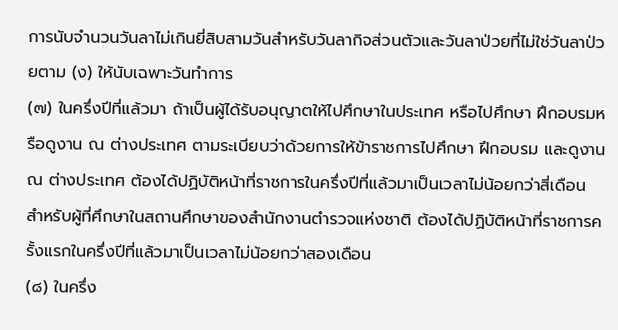การนับจำนวนวันลาไม่เกินยี่สิบสามวันสำหรับวันลากิจส่วนตัวและวันลาป่วยที่ไม่ใช่วันลาป่วยตาม (ง) ให้นับเฉพาะวันทำการ
(๗) ในครึ่งปีที่แล้วมา ถ้าเป็นผู้ได้รับอนุญาตให้ไปศึกษาในประเทศ หรือไปศึกษา ฝึกอบรมหรือดูงาน ณ ต่างประเทศ ตามระเบียบว่าด้วยการให้ข้าราชการไปศึกษา ฝึกอบรม และดูงาน ณ ต่างประเทศ ต้องได้ปฏิบัติหน้าที่ราชการในครึ่งปีที่แล้วมาเป็นเวลาไม่น้อยกว่าสี่เดือน สำหรับผู้ที่ศึกษาในสถานศึกษาของสำนักงานตำรวจแห่งชาติ ต้องได้ปฏิบัติหน้าที่ราชการครั้งแรกในครึ่งปีที่แล้วมาเป็นเวลาไม่น้อยกว่าสองเดือน
(๘) ในครึ่ง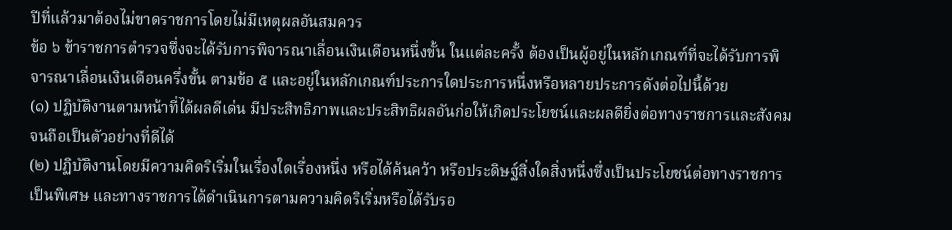ปีที่แล้วมาต้องไม่ขาดราชการโดยไม่มีเหตุผลอันสมควร
ข้อ ๖ ข้าราชการตำรวจซึ่งจะได้รับการพิจารณาเลื่อนเงินเดือนหนึ่งขั้น ในแต่ละครั้ง ต้องเป็นผู้อยู่ในหลักเกณฑ์ที่จะได้รับการพิจารณาเลื่อนเงินเดือนครึ่งขั้น ตามข้อ ๕ และอยู่ในหลักเกณฑ์ประการใดประการหนึ่งหรือหลายประการดังต่อไปนี้ด้วย
(๑) ปฏิบัติงานตามหน้าที่ได้ผลดีเด่น มีประสิทธิภาพและประสิทธิผลอันก่อให้เกิดประโยชน์และผลดียิ่งต่อทางราชการและสังคมจนถือเป็นตัวอย่างที่ดีได้
(๒) ปฏิบัติงานโดยมีความคิดริเริ่มในเรื่องใดเรื่องหนึ่ง หรือได้ค้นคว้า หรือประดิษฐ์สิ่งใดสิ่งหนึ่งซึ่งเป็นประโยชน์ต่อทางราชการเป็นพิเศษ และทางราชการได้ดำเนินการตามความคิดริเริ่มหรือได้รับรอ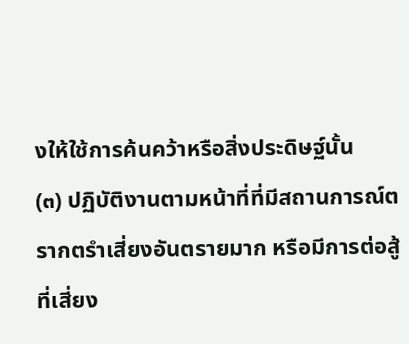งให้ใช้การค้นคว้าหรือสิ่งประดิษฐ์นั้น
(๓) ปฏิบัติงานตามหน้าที่ที่มีสถานการณ์ตรากตรำเสี่ยงอันตรายมาก หรือมีการต่อสู้ที่เสี่ยง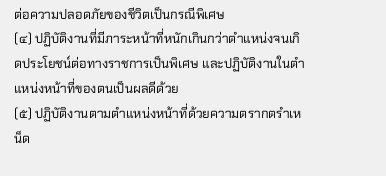ต่อความปลอดภัยของชีวิตเป็นกรณีพิเศษ
(๔) ปฏิบัติงานที่มีภาระหน้าที่หนักเกินกว่าตำแหน่งจนเกิดประโยชน์ต่อทางราชการเป็นพิเศษ และปฏิบัติงานในตำแหน่งหน้าที่ของตนเป็นผลดีด้วย
(๕) ปฏิบัติงานตามตำแหน่งหน้าที่ด้วยความตรากตรำเหน็ด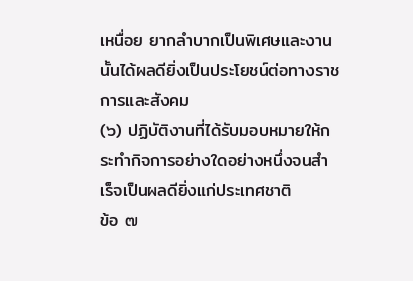เหนื่อย ยากลำบากเป็นพิเศษและงานนั้นได้ผลดียิ่งเป็นประโยชน์ต่อทางราชการและสังคม
(๖) ปฏิบัติงานที่ได้รับมอบหมายให้กระทำกิจการอย่างใดอย่างหนึ่งจนสำเร็จเป็นผลดียิ่งแก่ประเทศชาติ
ข้อ ๗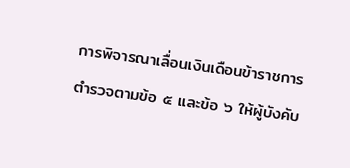การพิจารณาเลื่อนเงินเดือนข้าราชการตำรวจตามข้อ ๕ และข้อ ๖ ให้ผู้บังคับ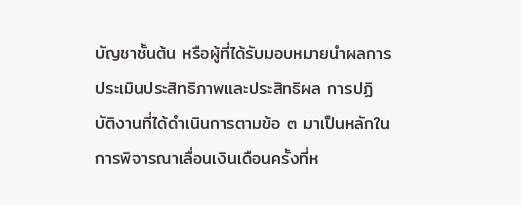บัญชาชั้นต้น หรือผู้ที่ได้รับมอบหมายนำผลการประเมินประสิทธิภาพและประสิทธิผล การปฏิบัติงานที่ได้ดำเนินการตามข้อ ๓ มาเป็นหลักในการพิจารณาเลื่อนเงินเดือนครั้งที่ห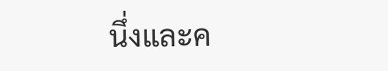นึ่งและค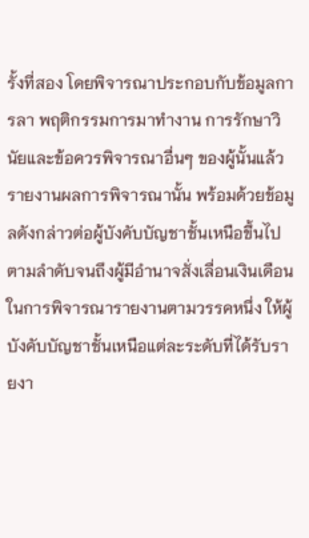รั้งที่สอง โดยพิจารณาประกอบกับข้อมูลการลา พฤติกรรมการมาทำงาน การรักษาวินัยและข้อควรพิจารณาอื่นๆ ของผู้นั้นแล้วรายงานผลการพิจารณานั้น พร้อมด้วยข้อมูลดังกล่าวต่อผู้บังคับบัญชาชั้นเหนือขึ้นไปตามลำดับจนถึงผู้มีอำนาจสั่งเลื่อนเงินเดือน
ในการพิจารณารายงานตามวรรคหนึ่ง ให้ผู้บังคับบัญชาชั้นเหนือแต่ละระดับที่ได้รับรายงา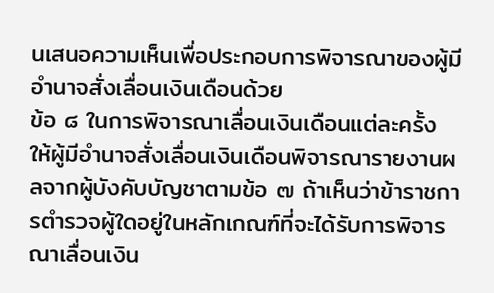นเสนอความเห็นเพื่อประกอบการพิจารณาของผู้มีอำนาจสั่งเลื่อนเงินเดือนด้วย
ข้อ ๘ ในการพิจารณาเลื่อนเงินเดือนแต่ละครั้ง ให้ผู้มีอำนาจสั่งเลื่อนเงินเดือนพิจารณารายงานผลจากผู้บังคับบัญชาตามข้อ ๗ ถ้าเห็นว่าข้าราชการตำรวจผู้ใดอยู่ในหลักเกณฑ์ที่จะได้รับการพิจารณาเลื่อนเงิน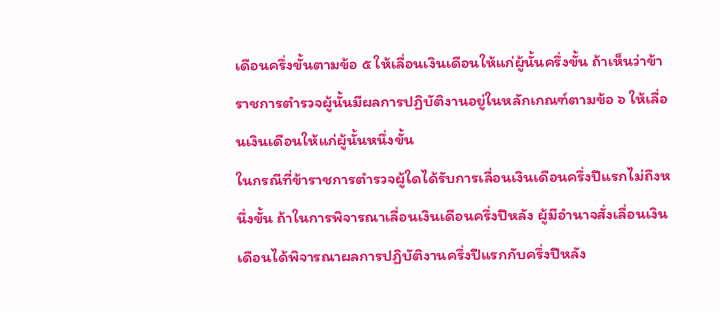เดือนครึ่งขั้นตามข้อ ๕ ให้เลื่อนเงินเดือนให้แก่ผู้นั้นครึ่งขั้น ถ้าเห็นว่าข้าราชการตำรวจผู้นั้นมีผลการปฏิบัติงานอยู่ในหลักเกณฑ์ตามข้อ ๖ ให้เลื่อนเงินเดือนให้แก่ผู้นั้นหนึ่งขั้น
ในกรณีที่ข้าราชการตำรวจผู้ใดได้รับการเลื่อนเงินเดือนครึ่งปีแรกไม่ถึงหนึ่งขั้น ถ้าในการพิจารณาเลื่อนเงินเดือนครึ่งปีหลัง ผู้มีอำนาจสั่งเลื่อนเงินเดือนได้พิจารณาผลการปฏิบัติงานครึ่งปีแรกกับครึ่งปีหลัง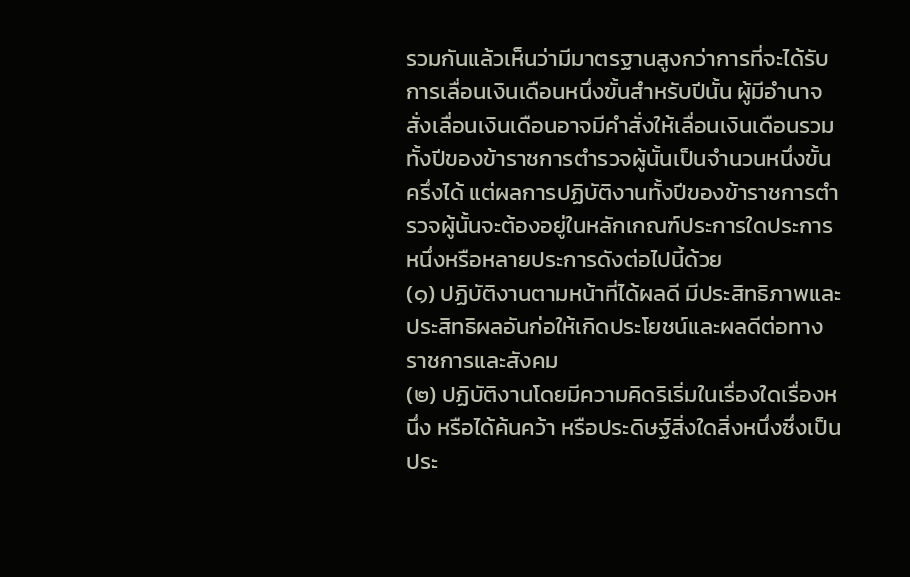รวมกันแล้วเห็นว่ามีมาตรฐานสูงกว่าการที่จะได้รับการเลื่อนเงินเดือนหนึ่งขั้นสำหรับปีนั้น ผู้มีอำนาจสั่งเลื่อนเงินเดือนอาจมีคำสั่งให้เลื่อนเงินเดือนรวมทั้งปีของข้าราชการตำรวจผู้นั้นเป็นจำนวนหนึ่งขั้นครึ่งได้ แต่ผลการปฏิบัติงานทั้งปีของข้าราชการตำรวจผู้นั้นจะต้องอยู่ในหลักเกณฑ์ประการใดประการหนึ่งหรือหลายประการดังต่อไปนี้ด้วย
(๑) ปฏิบัติงานตามหน้าที่ได้ผลดี มีประสิทธิภาพและประสิทธิผลอันก่อให้เกิดประโยชน์และผลดีต่อทางราชการและสังคม
(๒) ปฏิบัติงานโดยมีความคิดริเริ่มในเรื่องใดเรื่องหนึ่ง หรือได้ค้นคว้า หรือประดิษฐ์สิ่งใดสิ่งหนึ่งซึ่งเป็นประ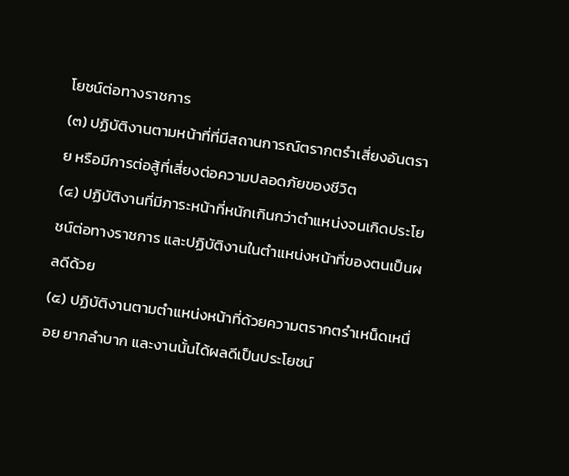โยชน์ต่อทางราชการ
(๓) ปฏิบัติงานตามหน้าที่ที่มีสถานการณ์ตรากตรำเสี่ยงอันตราย หรือมีการต่อสู้ที่เสี่ยงต่อความปลอดภัยของชีวิต
(๔) ปฏิบัติงานที่มีภาระหน้าที่หนักเกินกว่าตำแหน่งจนเกิดประโยชน์ต่อทางราชการ และปฏิบัติงานในตำแหน่งหน้าที่ของตนเป็นผลดีด้วย
(๕) ปฏิบัติงานตามตำแหน่งหน้าที่ด้วยความตรากตรำเหน็ดเหนื่อย ยากลำบาก และงานนั้นได้ผลดีเป็นประโยชน์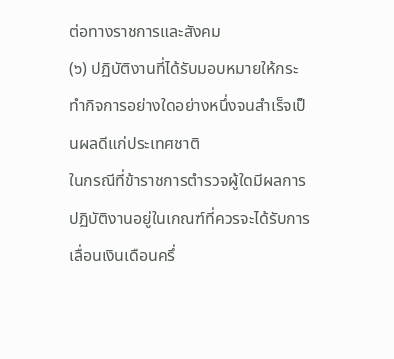ต่อทางราชการและสังคม
(๖) ปฏิบัติงานที่ได้รับมอบหมายให้กระทำกิจการอย่างใดอย่างหนึ่งจนสำเร็จเป็นผลดีแก่ประเทศชาติ
ในกรณีที่ข้าราชการตำรวจผู้ใดมีผลการปฏิบัติงานอยู่ในเกณฑ์ที่ควรจะได้รับการเลื่อนเงินเดือนครึ่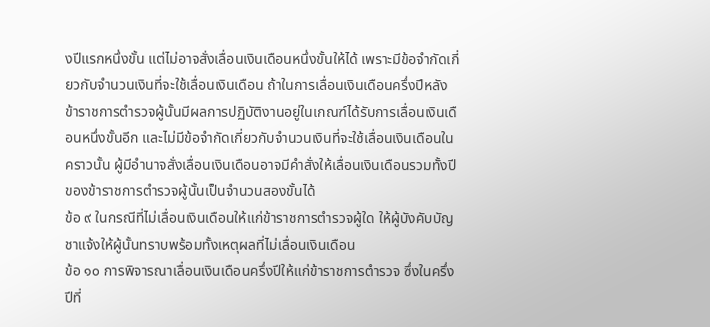งปีแรกหนึ่งขั้น แต่ไม่อาจสั่งเลื่อนเงินเดือนหนึ่งขั้นให้ได้ เพราะมีข้อจำกัดเกี่ยวกับจำนวนเงินที่จะใช้เลื่อนเงินเดือน ถ้าในการเลื่อนเงินเดือนครึ่งปีหลัง ข้าราชการตำรวจผู้นั้นมีผลการปฏิบัติงานอยู่ในเกณฑ์ได้รับการเลื่อนเงินเดือนหนึ่งขั้นอีก และไม่มีข้อจำกัดเกี่ยวกับจำนวนเงินที่จะใช้เลื่อนเงินเดือนในคราวนั้น ผู้มีอำนาจสั่งเลื่อนเงินเดือนอาจมีคำสั่งให้เลื่อนเงินเดือนรวมทั้งปีของข้าราชการตำรวจผู้นั้นเป็นจำนวนสองขั้นได้
ข้อ ๙ ในกรณีที่ไม่เลื่อนเงินเดือนให้แก่ข้าราชการตำรวจผู้ใด ให้ผู้บังคับบัญชาแจ้งให้ผู้นั้นทราบพร้อมทั้งเหตุผลที่ไม่เลื่อนเงินเดือน
ข้อ ๑๐ การพิจารณาเลื่อนเงินเดือนครึ่งปีให้แก่ข้าราชการตำรวจ ซึ่งในครึ่งปีที่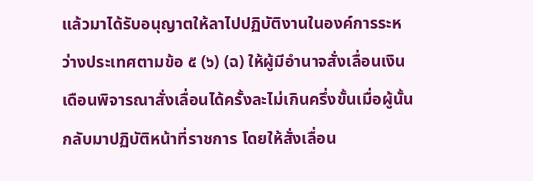แล้วมาได้รับอนุญาตให้ลาไปปฏิบัติงานในองค์การระหว่างประเทศตามข้อ ๕ (๖) (ฉ) ให้ผู้มีอำนาจสั่งเลื่อนเงินเดือนพิจารณาสั่งเลื่อนได้ครั้งละไม่เกินครึ่งขั้นเมื่อผู้นั้นกลับมาปฏิบัติหน้าที่ราชการ โดยให้สั่งเลื่อน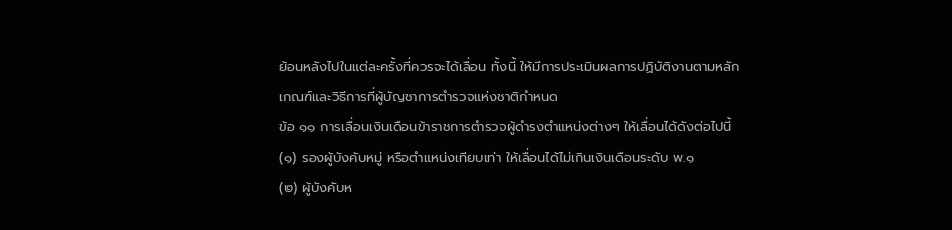ย้อนหลังไปในแต่ละครั้งที่ควรจะได้เลื่อน ทั้งนี้ ให้มีการประเมินผลการปฏิบัติงานตามหลักเกณฑ์และวิธีการที่ผู้บัญชาการตำรวจแห่งชาติกำหนด
ข้อ ๑๑ การเลื่อนเงินเดือนข้าราชการตำรวจผู้ดำรงตำแหน่งต่างๆ ให้เลื่อนได้ดังต่อไปนี้
(๑) รองผู้บังคับหมู่ หรือตำแหน่งเทียบเท่า ให้เลื่อนได้ไม่เกินเงินเดือนระดับ พ.๑
(๒) ผู้บังคับห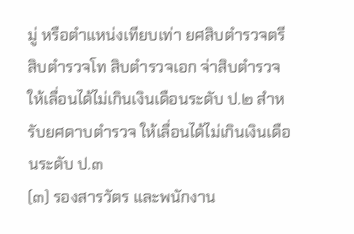มู่ หรือตำแหน่งเทียบเท่า ยศสิบตำรวจตรี สิบตำรวจโท สิบตำรวจเอก จ่าสิบตำรวจให้เลื่อนได้ไม่เกินเงินเดือนระดับ ป.๒ สำหรับยศดาบตำรวจ ให้เลื่อนได้ไม่เกินเงินเดือนระดับ ป.๓
(๓) รองสารวัตร และพนักงาน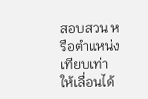สอบสวน หรือตำแหน่งเทียบเท่า ให้เลื่อนได้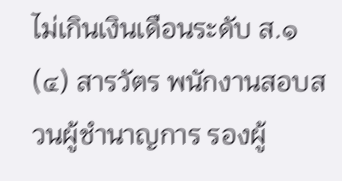ไม่เกินเงินเดือนระดับ ส.๑
(๔) สารวัตร พนักงานสอบสวนผู้ชำนาญการ รองผู้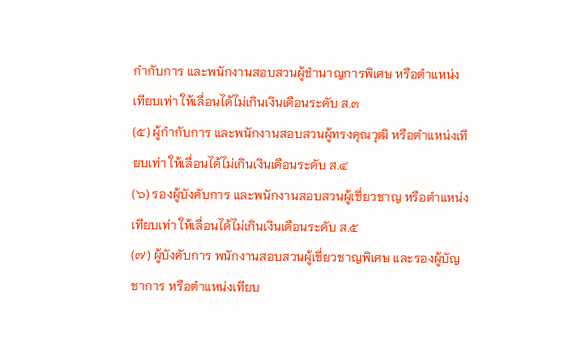กำกับการ และพนักงานสอบสวนผู้ชำนาญการพิเศษ หรือตำแหน่งเทียบเท่า ให้เลื่อนได้ไม่เกินเงินเดือนระดับ ส.๓
(๕) ผู้กำกับการ และพนักงานสอบสวนผู้ทรงคุณวุฒิ หรือตำแหน่งเทียบเท่า ให้เลื่อนได้ไม่เกินเงินเดือนระดับ ส.๔
(๖) รองผู้บังคับการ และพนักงานสอบสวนผู้เชี่ยวชาญ หรือตำแหน่งเทียบเท่า ให้เลื่อนได้ไม่เกินเงินเดือนระดับ ส.๕
(๗) ผู้บังคับการ พนักงานสอบสวนผู้เชี่ยวชาญพิเศษ และรองผู้บัญชาการ หรือตำแหน่งเทียบ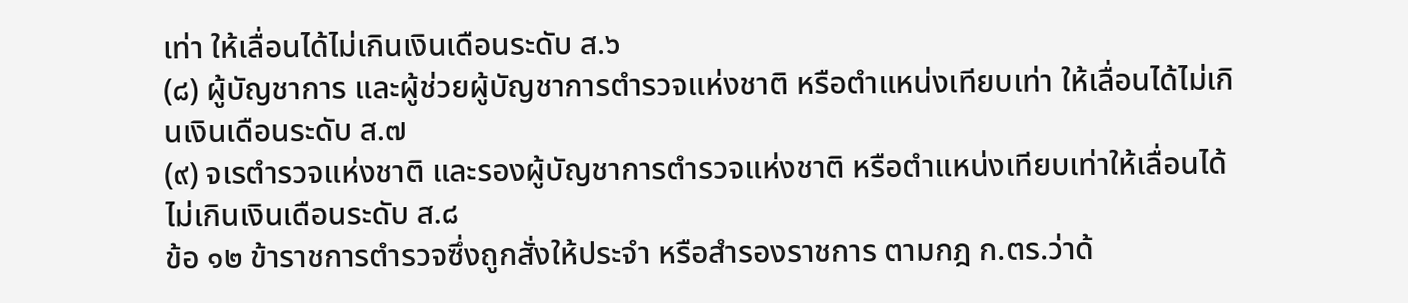เท่า ให้เลื่อนได้ไม่เกินเงินเดือนระดับ ส.๖
(๘) ผู้บัญชาการ และผู้ช่วยผู้บัญชาการตำรวจแห่งชาติ หรือตำแหน่งเทียบเท่า ให้เลื่อนได้ไม่เกินเงินเดือนระดับ ส.๗
(๙) จเรตำรวจแห่งชาติ และรองผู้บัญชาการตำรวจแห่งชาติ หรือตำแหน่งเทียบเท่าให้เลื่อนได้ไม่เกินเงินเดือนระดับ ส.๘
ข้อ ๑๒ ข้าราชการตำรวจซึ่งถูกสั่งให้ประจำ หรือสำรองราชการ ตามกฎ ก.ตร.ว่าด้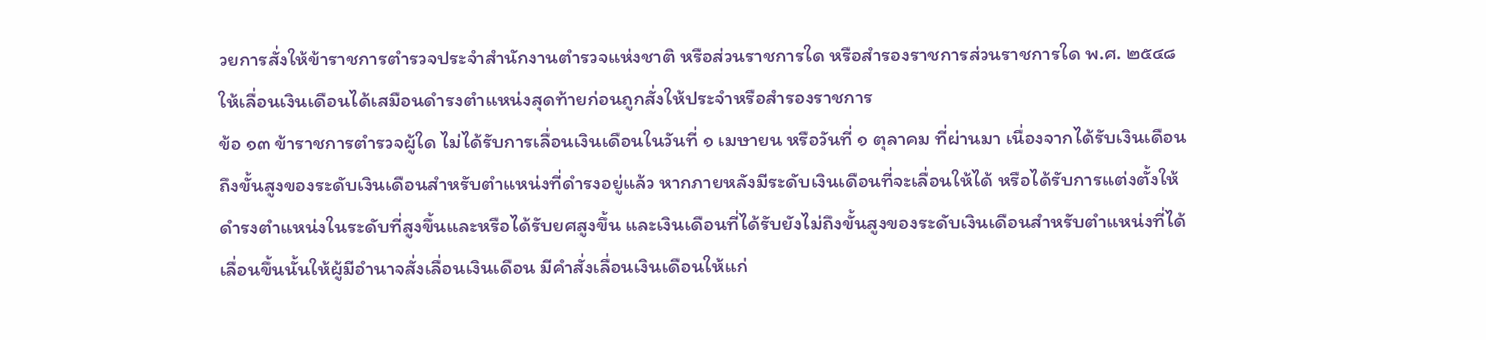วยการสั่งให้ข้าราชการตำรวจประจำสำนักงานตำรวจแห่งชาติ หรือส่วนราชการใด หรือสำรองราชการส่วนราชการใด พ.ศ. ๒๕๔๘ ให้เลื่อนเงินเดือนได้เสมือนดำรงตำแหน่งสุดท้ายก่อนถูกสั่งให้ประจำหรือสำรองราชการ
ข้อ ๑๓ ข้าราชการตำรวจผู้ใด ไม่ได้รับการเลื่อนเงินเดือนในวันที่ ๑ เมษายน หรือวันที่ ๑ ตุลาคม ที่ผ่านมา เนื่องจากได้รับเงินเดือนถึงขั้นสูงของระดับเงินเดือนสำหรับตำแหน่งที่ดำรงอยู่แล้ว หากภายหลังมีระดับเงินเดือนที่จะเลื่อนให้ได้ หรือได้รับการแต่งตั้งให้ดำรงตำแหน่งในระดับที่สูงขึ้นและหรือได้รับยศสูงขึ้น และเงินเดือนที่ได้รับยังไม่ถึงขั้นสูงของระดับเงินเดือนสำหรับตำแหน่งที่ได้เลื่อนขึ้นนั้นให้ผู้มีอำนาจสั่งเลื่อนเงินเดือน มีคำสั่งเลื่อนเงินเดือนให้แก่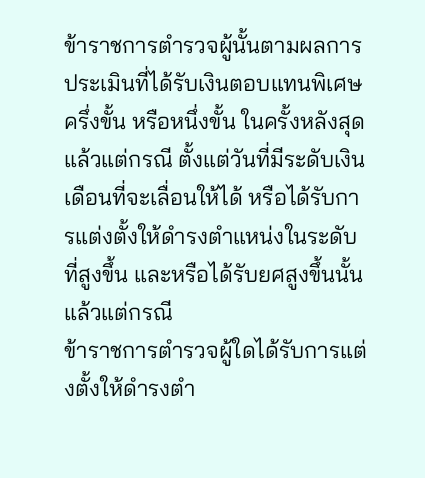ข้าราชการตำรวจผู้นั้นตามผลการประเมินที่ได้รับเงินตอบแทนพิเศษครึ่งขั้น หรือหนึ่งขั้น ในครั้งหลังสุดแล้วแต่กรณี ตั้งแต่วันที่มีระดับเงินเดือนที่จะเลื่อนให้ได้ หรือได้รับการแต่งตั้งให้ดำรงตำแหน่งในระดับที่สูงขึ้น และหรือได้รับยศสูงขึ้นนั้น แล้วแต่กรณี
ข้าราชการตำรวจผู้ใดได้รับการแต่งตั้งให้ดำรงตำ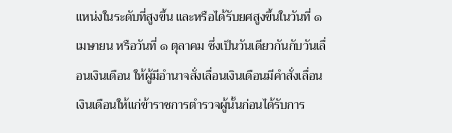แหน่งในระดับที่สูงขึ้น และหรือได้รับยศสูงขึ้นในวันที่ ๑ เมษายน หรือวันที่ ๑ ตุลาคม ซึ่งเป็นวันเดียวกันกับวันเลื่อนเงินเดือน ให้ผู้มีอำนาจสั่งเลื่อนเงินเดือนมีคำสั่งเลื่อนเงินเดือนให้แก่ข้าราชการตำรวจผู้นั้นก่อนได้รับการ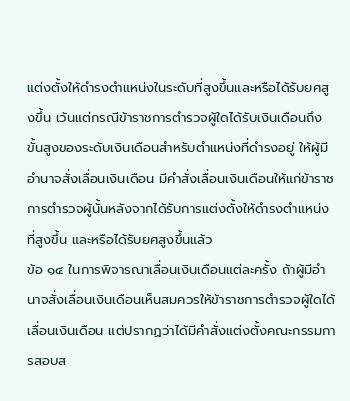แต่งตั้งให้ดำรงตำแหน่งในระดับที่สูงขึ้นและหรือได้รับยศสูงขึ้น เว้นแต่กรณีข้าราชการตำรวจผู้ใดได้รับเงินเดือนถึงขั้นสูงของระดับเงินเดือนสำหรับตำแหน่งที่ดำรงอยู่ ให้ผู้มีอำนาจสั่งเลื่อนเงินเดือน มีคำสั่งเลื่อนเงินเดือนให้แก่ข้าราชการตำรวจผู้นั้นหลังจากได้รับการแต่งตั้งให้ดำรงตำแหน่งที่สูงขึ้น และหรือได้รับยศสูงขึ้นแล้ว
ข้อ ๑๔ ในการพิจารณาเลื่อนเงินเดือนแต่ละครั้ง ถ้าผู้มีอำนาจสั่งเลื่อนเงินเดือนเห็นสมควรให้ข้าราชการตำรวจผู้ใดได้เลื่อนเงินเดือน แต่ปรากฏว่าได้มีคำสั่งแต่งตั้งคณะกรรมการสอบส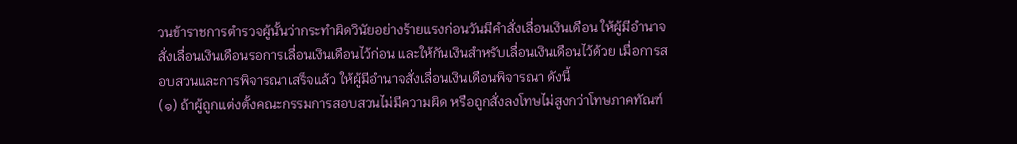วนข้าราชการตำรวจผู้นั้นว่ากระทำผิดวินัยอย่างร้ายแรงก่อนวันมีคำสั่งเลื่อนเงินเดือน ให้ผู้มีอำนาจสั่งเลื่อนเงินเดือนรอการเลื่อนเงินเดือนไว้ก่อน และให้กันเงินสำหรับเลื่อนเงินเดือนไว้ด้วย เมื่อการสอบสวนและการพิจารณาเสร็จแล้ว ให้ผู้มีอำนาจสั่งเลื่อนเงินเดือนพิจารณา ดังนี้
(๑) ถ้าผู้ถูกแต่งตั้งคณะกรรมการสอบสวนไม่มีความผิด หรือถูกสั่งลงโทษไม่สูงกว่าโทษภาคทัณฑ์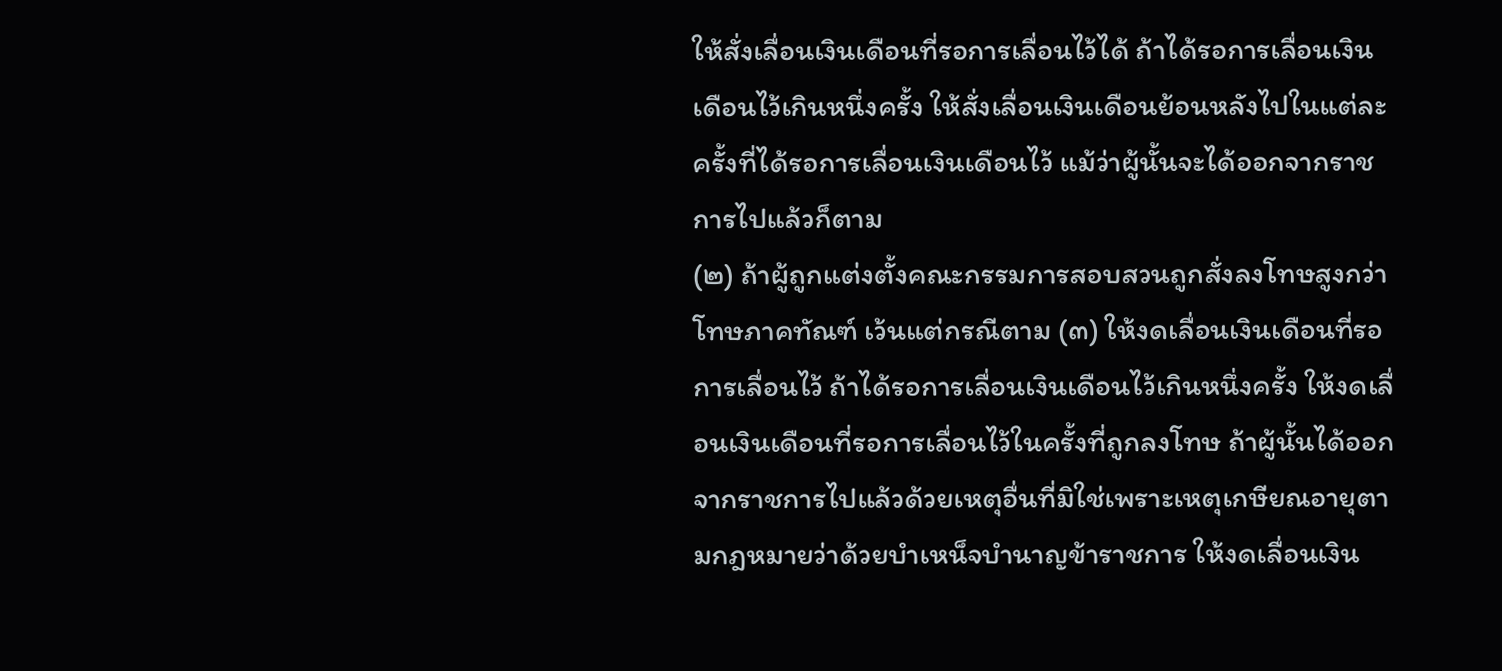ให้สั่งเลื่อนเงินเดือนที่รอการเลื่อนไว้ได้ ถ้าได้รอการเลื่อนเงินเดือนไว้เกินหนึ่งครั้ง ให้สั่งเลื่อนเงินเดือนย้อนหลังไปในแต่ละครั้งที่ได้รอการเลื่อนเงินเดือนไว้ แม้ว่าผู้นั้นจะได้ออกจากราชการไปแล้วก็ตาม
(๒) ถ้าผู้ถูกแต่งตั้งคณะกรรมการสอบสวนถูกสั่งลงโทษสูงกว่าโทษภาคทัณฑ์ เว้นแต่กรณีตาม (๓) ให้งดเลื่อนเงินเดือนที่รอการเลื่อนไว้ ถ้าได้รอการเลื่อนเงินเดือนไว้เกินหนึ่งครั้ง ให้งดเลื่อนเงินเดือนที่รอการเลื่อนไว้ในครั้งที่ถูกลงโทษ ถ้าผู้นั้นได้ออกจากราชการไปแล้วด้วยเหตุอื่นที่มิใช่เพราะเหตุเกษียณอายุตามกฎหมายว่าด้วยบำเหน็จบำนาญข้าราชการ ให้งดเลื่อนเงิน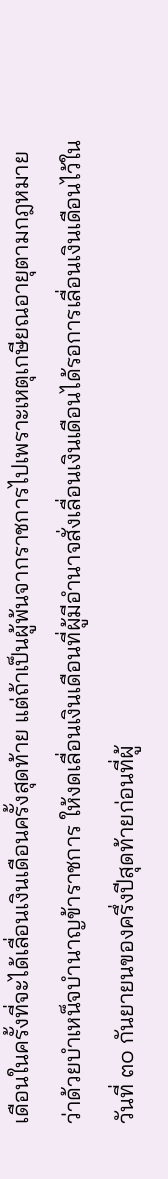เดือนในครั้งที่จะได้เลื่อนเงินเดือนครั้งสุดท้าย แต่ถ้าเป็นผู้พ้นจากราชการไปเพราะเหตุเกษียณอายุตามกฎหมายว่าด้วยบำเหน็จบำนาญข้าราชการ ให้งดเลื่อนเงินเดือนที่ผู้มีอำนาจสั่งเลื่อนเงินเดือนได้รอการเลื่อนเงินเดือนไว้ในวันที่ ๓๐ กันยายนของครึ่งปีสุดท้ายก่อนที่ผู้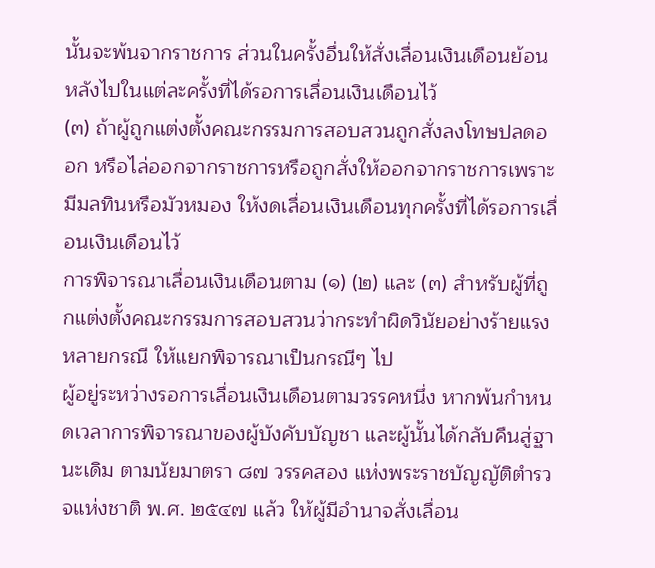นั้นจะพ้นจากราชการ ส่วนในครั้งอื่นให้สั่งเลื่อนเงินเดือนย้อนหลังไปในแต่ละครั้งที่ได้รอการเลื่อนเงินเดือนไว้
(๓) ถ้าผู้ถูกแต่งตั้งคณะกรรมการสอบสวนถูกสั่งลงโทษปลดออก หรือไล่ออกจากราชการหรือถูกสั่งให้ออกจากราชการเพราะมีมลทินหรือมัวหมอง ให้งดเลื่อนเงินเดือนทุกครั้งที่ได้รอการเลื่อนเงินเดือนไว้
การพิจารณาเลื่อนเงินเดือนตาม (๑) (๒) และ (๓) สำหรับผู้ที่ถูกแต่งตั้งคณะกรรมการสอบสวนว่ากระทำผิดวินัยอย่างร้ายแรงหลายกรณี ให้แยกพิจารณาเป็นกรณีๆ ไป
ผู้อยู่ระหว่างรอการเลื่อนเงินเดือนตามวรรคหนึ่ง หากพ้นกำหนดเวลาการพิจารณาของผู้บังคับบัญชา และผู้นั้นได้กลับคืนสู่ฐานะเดิม ตามนัยมาตรา ๘๗ วรรคสอง แห่งพระราชบัญญัติตำรวจแห่งชาติ พ.ศ. ๒๕๔๗ แล้ว ให้ผู้มีอำนาจสั่งเลื่อน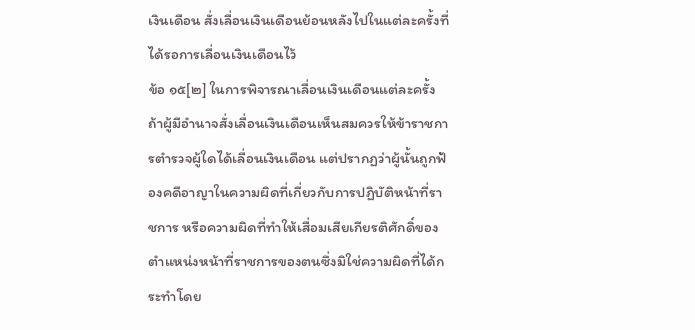เงินเดือน สั่งเลื่อนเงินเดือนย้อนหลังไปในแต่ละครั้งที่ได้รอการเลื่อนเงินเดือนไว้
ข้อ ๑๕[๒] ในการพิจารณาเลื่อนเงินเดือนแต่ละครั้ง ถ้าผู้มีอำนาจสั่งเลื่อนเงินเดือนเห็นสมควรให้ข้าราชการตำรวจผู้ใดได้เลื่อนเงินเดือน แต่ปรากฏว่าผู้นั้นถูกฟ้องคดีอาญาในความผิดที่เกี่ยวกับการปฏิบัติหน้าที่ราชการ หรือความผิดที่ทำให้เสื่อมเสียเกียรติศักดิ์ของตำแหน่งหน้าที่ราชการของตนซึ่งมิใช่ความผิดที่ได้กระทำโดย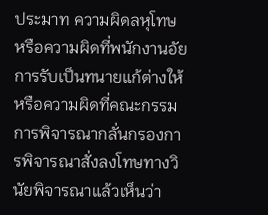ประมาท ความผิดลหุโทษ หรือความผิดที่พนักงานอัยการรับเป็นทนายแก้ต่างให้ หรือความผิดที่คณะกรรมการพิจารณากลั่นกรองการพิจารณาสั่งลงโทษทางวินัยพิจารณาแล้วเห็นว่า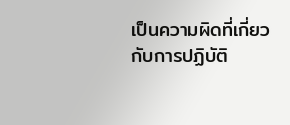เป็นความผิดที่เกี่ยวกับการปฏิบัติ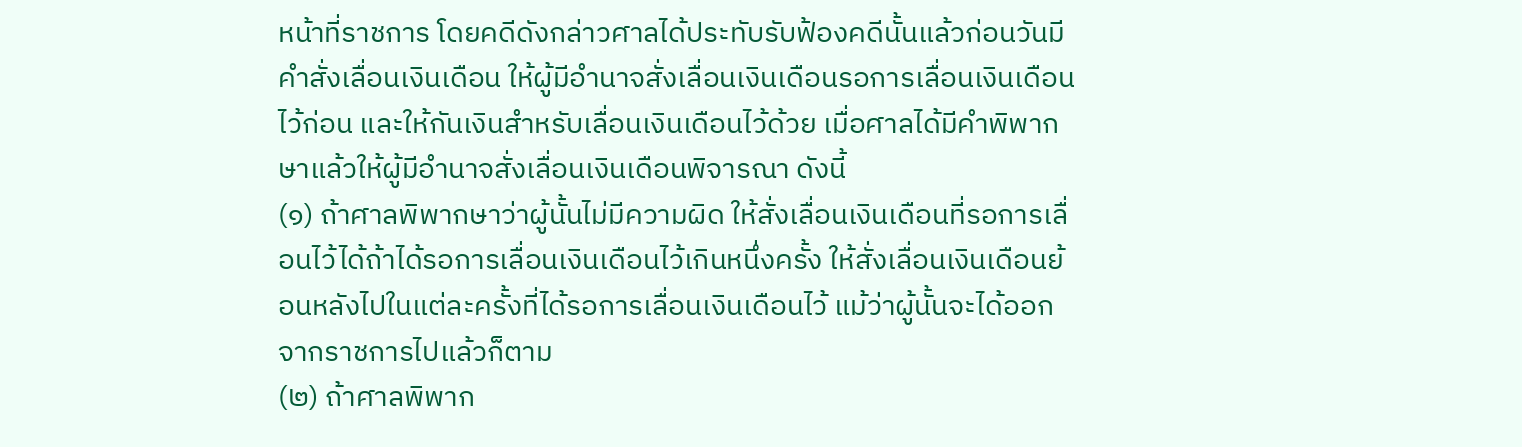หน้าที่ราชการ โดยคดีดังกล่าวศาลได้ประทับรับฟ้องคดีนั้นแล้วก่อนวันมีคำสั่งเลื่อนเงินเดือน ให้ผู้มีอำนาจสั่งเลื่อนเงินเดือนรอการเลื่อนเงินเดือนไว้ก่อน และให้กันเงินสำหรับเลื่อนเงินเดือนไว้ด้วย เมื่อศาลได้มีคำพิพากษาแล้วให้ผู้มีอำนาจสั่งเลื่อนเงินเดือนพิจารณา ดังนี้
(๑) ถ้าศาลพิพากษาว่าผู้นั้นไม่มีความผิด ให้สั่งเลื่อนเงินเดือนที่รอการเลื่อนไว้ได้ถ้าได้รอการเลื่อนเงินเดือนไว้เกินหนึ่งครั้ง ให้สั่งเลื่อนเงินเดือนย้อนหลังไปในแต่ละครั้งที่ได้รอการเลื่อนเงินเดือนไว้ แม้ว่าผู้นั้นจะได้ออกจากราชการไปแล้วก็ตาม
(๒) ถ้าศาลพิพาก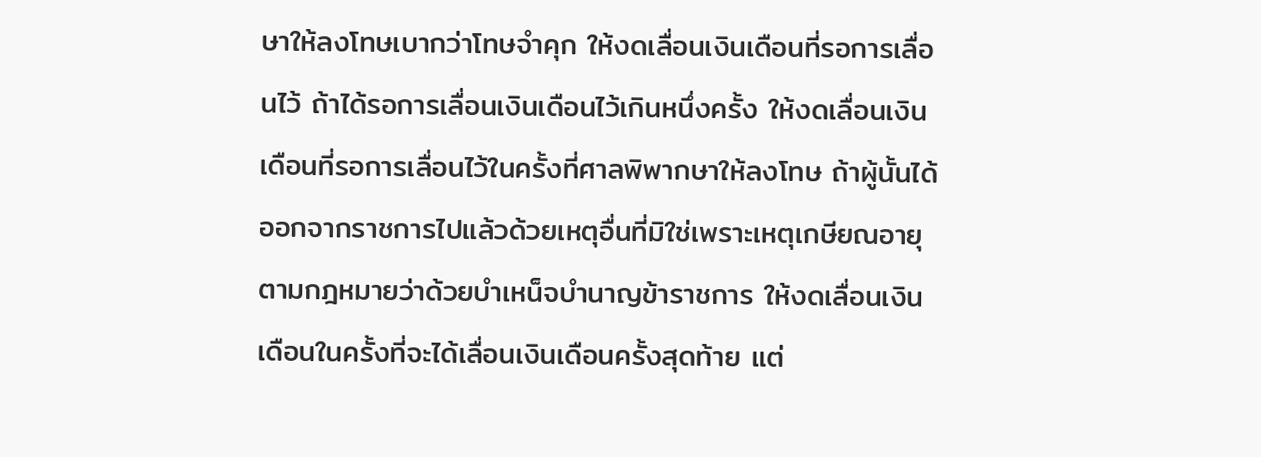ษาให้ลงโทษเบากว่าโทษจำคุก ให้งดเลื่อนเงินเดือนที่รอการเลื่อนไว้ ถ้าได้รอการเลื่อนเงินเดือนไว้เกินหนึ่งครั้ง ให้งดเลื่อนเงินเดือนที่รอการเลื่อนไว้ในครั้งที่ศาลพิพากษาให้ลงโทษ ถ้าผู้นั้นได้ออกจากราชการไปแล้วด้วยเหตุอื่นที่มิใช่เพราะเหตุเกษียณอายุตามกฎหมายว่าด้วยบำเหน็จบำนาญข้าราชการ ให้งดเลื่อนเงินเดือนในครั้งที่จะได้เลื่อนเงินเดือนครั้งสุดท้าย แต่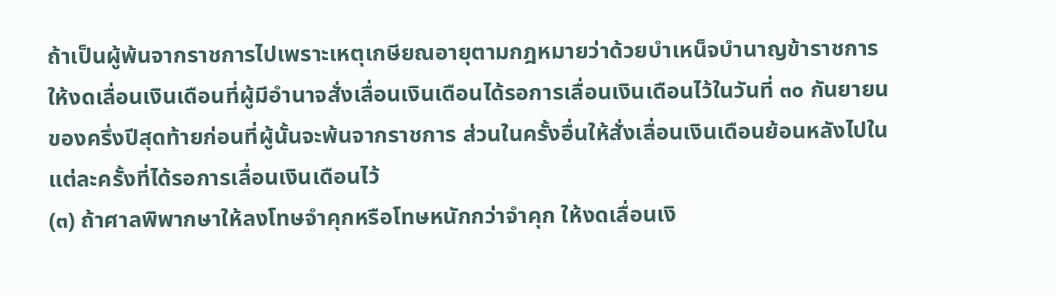ถ้าเป็นผู้พ้นจากราชการไปเพราะเหตุเกษียณอายุตามกฎหมายว่าด้วยบำเหน็จบำนาญข้าราชการให้งดเลื่อนเงินเดือนที่ผู้มีอำนาจสั่งเลื่อนเงินเดือนได้รอการเลื่อนเงินเดือนไว้ในวันที่ ๓๐ กันยายนของครึ่งปีสุดท้ายก่อนที่ผู้นั้นจะพ้นจากราชการ ส่วนในครั้งอื่นให้สั่งเลื่อนเงินเดือนย้อนหลังไปในแต่ละครั้งที่ได้รอการเลื่อนเงินเดือนไว้
(๓) ถ้าศาลพิพากษาให้ลงโทษจำคุกหรือโทษหนักกว่าจำคุก ให้งดเลื่อนเงิ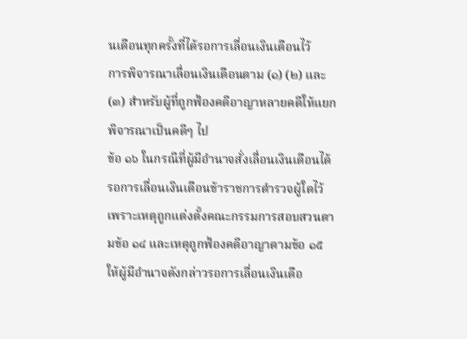นเดือนทุกครั้งที่ได้รอการเลื่อนเงินเดือนไว้
การพิจารณาเลื่อนเงินเดือนตาม (๑) (๒) และ (๓) สำหรับผู้ที่ถูกฟ้องคดีอาญาหลายคดีให้แยกพิจารณาเป็นคดีๆ ไป
ข้อ ๑๖ ในกรณีที่ผู้มีอำนาจสั่งเลื่อนเงินเดือนได้รอการเลื่อนเงินเดือนข้าราชการตำรวจผู้ใดไว้เพราะเหตุถูกแต่งตั้งคณะกรรมการสอบสวนตามข้อ ๑๔ และเหตุถูกฟ้องคดีอาญาตามข้อ ๑๕ ให้ผู้มีอำนาจดังกล่าวรอการเลื่อนเงินเดือ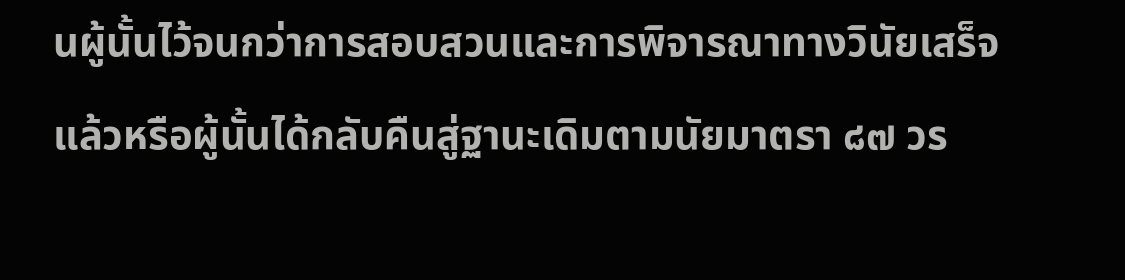นผู้นั้นไว้จนกว่าการสอบสวนและการพิจารณาทางวินัยเสร็จแล้วหรือผู้นั้นได้กลับคืนสู่ฐานะเดิมตามนัยมาตรา ๘๗ วร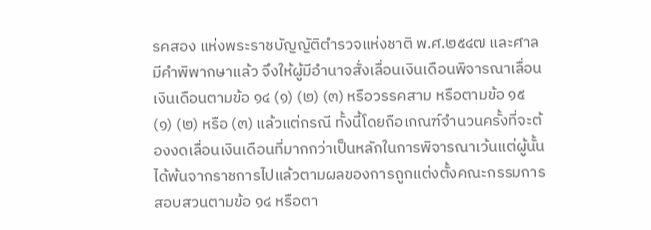รคสอง แห่งพระราชบัญญัติตำรวจแห่งชาติ พ.ศ.๒๕๔๗ และศาลมีคำพิพากษาแล้ว จึงให้ผู้มีอำนาจสั่งเลื่อนเงินเดือนพิจารณาเลื่อนเงินเดือนตามข้อ ๑๔ (๑) (๒) (๓) หรือวรรคสาม หรือตามข้อ ๑๕ (๑) (๒) หรือ (๓) แล้วแต่กรณี ทั้งนี้โดยถือเกณฑ์จำนวนครั้งที่จะต้องงดเลื่อนเงินเดือนที่มากกว่าเป็นหลักในการพิจารณาเว้นแต่ผู้นั้นได้พ้นจากราชการไปแล้วตามผลของการถูกแต่งตั้งคณะกรรมการสอบสวนตามข้อ ๑๔ หรือตา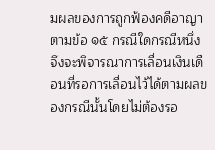มผลของการถูกฟ้องคดีอาญาตามข้อ ๑๕ กรณีใดกรณีหนึ่ง จึงจะพิจารณาการเลื่อนเงินเดือนที่รอการเลื่อนไว้ได้ตามผลของกรณีนั้นโดยไม่ต้องรอ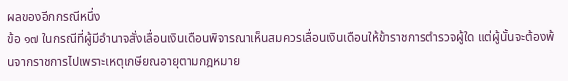ผลของอีกกรณีหนึ่ง
ข้อ ๑๗ ในกรณีที่ผู้มีอำนาจสั่งเลื่อนเงินเดือนพิจารณาเห็นสมควรเลื่อนเงินเดือนให้ข้าราชการตำรวจผู้ใด แต่ผู้นั้นจะต้องพ้นจากราชการไปเพราะเหตุเกษียณอายุตามกฎหมาย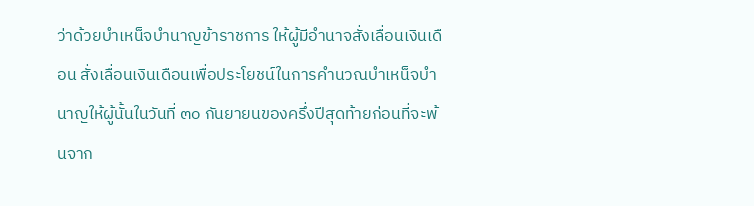ว่าด้วยบำเหน็จบำนาญข้าราชการ ให้ผู้มีอำนาจสั่งเลื่อนเงินเดือน สั่งเลื่อนเงินเดือนเพื่อประโยชน์ในการคำนวณบำเหน็จบำนาญให้ผู้นั้นในวันที่ ๓๐ กันยายนของครึ่งปีสุดท้ายก่อนที่จะพ้นจาก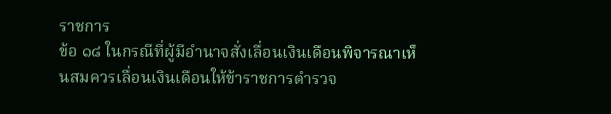ราชการ
ข้อ ๑๘ ในกรณีที่ผู้มีอำนาจสั่งเลื่อนเงินเดือนพิจารณาเห็นสมควรเลื่อนเงินเดือนให้ข้าราชการตำรวจ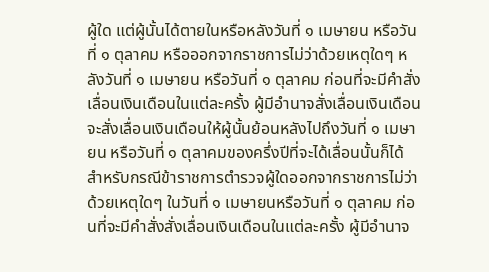ผู้ใด แต่ผู้นั้นได้ตายในหรือหลังวันที่ ๑ เมษายน หรือวันที่ ๑ ตุลาคม หรือออกจากราชการไม่ว่าด้วยเหตุใดๆ หลังวันที่ ๑ เมษายน หรือวันที่ ๑ ตุลาคม ก่อนที่จะมีคำสั่งเลื่อนเงินเดือนในแต่ละครั้ง ผู้มีอำนาจสั่งเลื่อนเงินเดือนจะสั่งเลื่อนเงินเดือนให้ผู้นั้นย้อนหลังไปถึงวันที่ ๑ เมษายน หรือวันที่ ๑ ตุลาคมของครึ่งปีที่จะได้เลื่อนนั้นก็ได้
สำหรับกรณีข้าราชการตำรวจผู้ใดออกจากราชการไม่ว่าด้วยเหตุใดๆ ในวันที่ ๑ เมษายนหรือวันที่ ๑ ตุลาคม ก่อนที่จะมีคำสั่งสั่งเลื่อนเงินเดือนในแต่ละครั้ง ผู้มีอำนาจ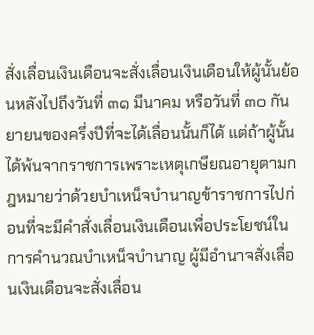สั่งเลื่อนเงินเดือนจะสั่งเลื่อนเงินเดือนให้ผู้นั้นย้อนหลังไปถึงวันที่ ๓๑ มีนาคม หรือวันที่ ๓๐ กันยายนของครึ่งปีที่จะได้เลื่อนนั้นก็ได้ แต่ถ้าผู้นั้นได้พ้นจากราชการเพราะเหตุเกษียณอายุตามกฎหมายว่าด้วยบำเหน็จบำนาญข้าราชการไปก่อนที่จะมีคำสั่งเลื่อนเงินเดือนเพื่อประโยชน์ในการคำนวณบำเหน็จบำนาญ ผู้มีอำนาจสั่งเลื่อนเงินเดือนจะสั่งเลื่อน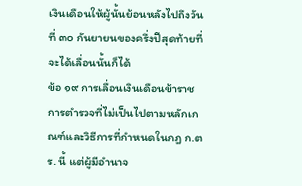เงินเดือนให้ผู้นั้นย้อนหลังไปถึงวันที่ ๓๐ กันยายนของครึ่งปีสุดท้ายที่จะได้เลื่อนนั้นก็ได้
ข้อ ๑๙ การเลื่อนเงินเดือนข้าราชการตำรวจที่ไม่เป็นไปตามหลักเกณฑ์และวิธีการที่กำหนดในกฎ ก.ตร. นี้ แต่ผู้มีอำนาจ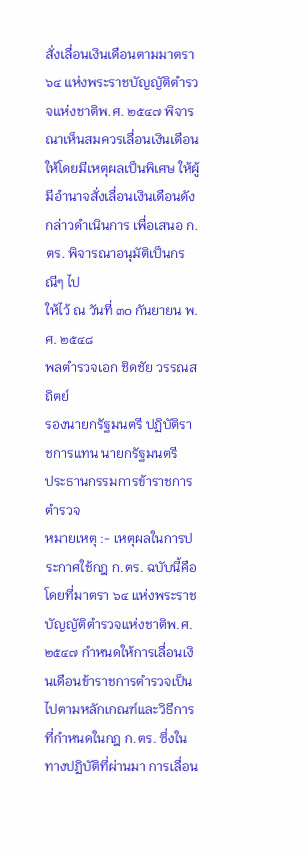สั่งเลื่อนเงินเดือนตามมาตรา ๖๔ แห่งพระราชบัญญัติตำรวจแห่งชาติพ.ศ. ๒๕๔๗ พิจารณาเห็นสมควรเลื่อนเงินเดือนให้โดยมีเหตุผลเป็นพิเศษ ให้ผู้มีอำนาจสั่งเลื่อนเงินเดือนดังกล่าวดำเนินการ เพื่อเสนอ ก.ตร. พิจารณาอนุมัติเป็นกรณีๆ ไป
ให้ไว้ ณ วันที่ ๓๐ กันยายน พ.ศ. ๒๕๔๘
พลตำรวจเอก ชิดชัย วรรณสถิตย์
รองนายกรัฐมนตรี ปฏิบัติราชการแทน นายกรัฐมนตรี
ประธานกรรมการข้าราชการตำรวจ
หมายเหตุ :- เหตุผลในการประกาศใช้กฎ ก.ตร. ฉบับนี้คือ โดยที่มาตรา ๖๔ แห่งพระราชบัญญัติตำรวจแห่งชาติพ.ศ. ๒๕๔๗ กำหนดให้การเลื่อนเงินเดือนข้าราชการตำรวจเป็นไปตามหลักเกณฑ์และวิธีการที่กำหนดในกฎ ก.ตร. ซึ่งในทางปฏิบัติที่ผ่านมา การเลื่อน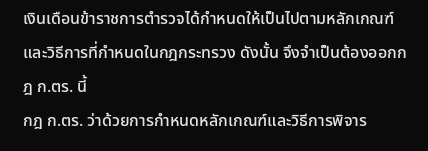เงินเดือนข้าราชการตำรวจได้กำหนดให้เป็นไปตามหลักเกณฑ์และวิธีการที่กำหนดในกฎกระทรวง ดังนั้น จึงจำเป็นต้องออกกฎ ก.ตร. นี้
กฎ ก.ตร. ว่าด้วยการกำหนดหลักเกณฑ์และวิธีการพิจาร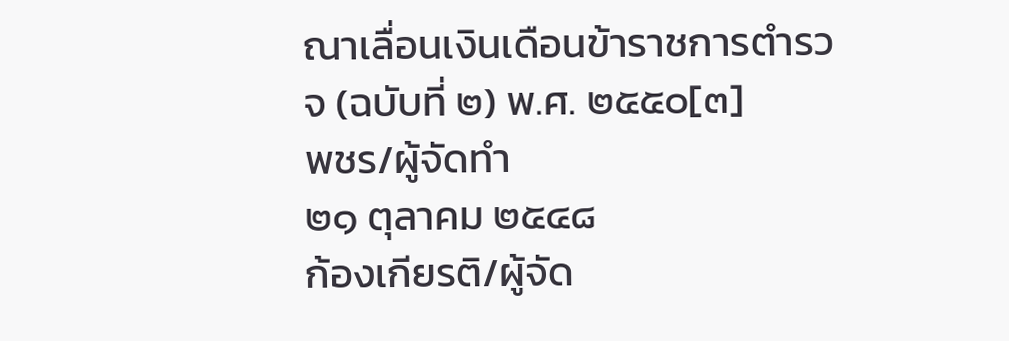ณาเลื่อนเงินเดือนข้าราชการตำรวจ (ฉบับที่ ๒) พ.ศ. ๒๕๕๐[๓]
พชร/ผู้จัดทำ
๒๑ ตุลาคม ๒๕๔๘
ก้องเกียรติ/ผู้จัด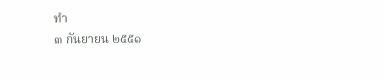ทำ
๓ กันยายน ๒๕๕๑